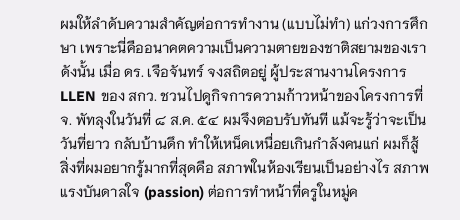ผมให้ลำดับความสำคัญต่อการทำงาน (แบบไม่ทำ) แก่วงการศึกษา เพราะนี่คืออนาคตความเป็นความตายของชาติสยามของเรา ดังนั้น เมื่อ ดร. เจือจันทร์ จงสถิตอยู่ ผู้ประสานงานโครงการ LLEN ของ สกว. ชวนไปดูกิจการความก้าวหน้าของโครงการที่ จ. พัทลุงในวันที่ ๘ ส.ค. ๕๔ ผมจึงตอบรับทันที แม้จะรู้ว่าจะเป็นวันที่ยาว กลับบ้านดึก ทำให้เหน็ดเหนื่อยเกินกำลังคนแก่ ผมก็สู้
สิ่งที่ผมอยากรู้มากที่สุดคือ สภาพในห้องเรียนเป็นอย่างไร สภาพแรงบันดาลใจ (passion) ต่อการทำหน้าที่ครูในหมู่ค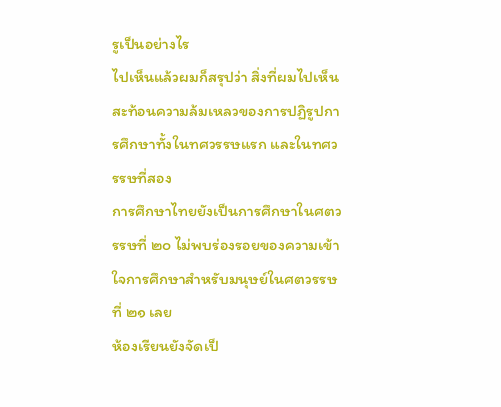รูเป็นอย่างไร
ไปเห็นแล้วผมก็สรุปว่า สิ่งที่ผมไปเห็นสะท้อนความล้มเหลวของการปฏิรูปการศึกษาทั้งในทศวรรษแรก และในทศวรรษที่สอง
การศึกษาไทยยังเป็นการศึกษาในศตวรรษที่ ๒๐ ไม่พบร่องรอยของความเข้าใจการศึกษาสำหรับมนุษย์ในศตวรรษที่ ๒๑ เลย
ห้องเรียนยังจัดเป็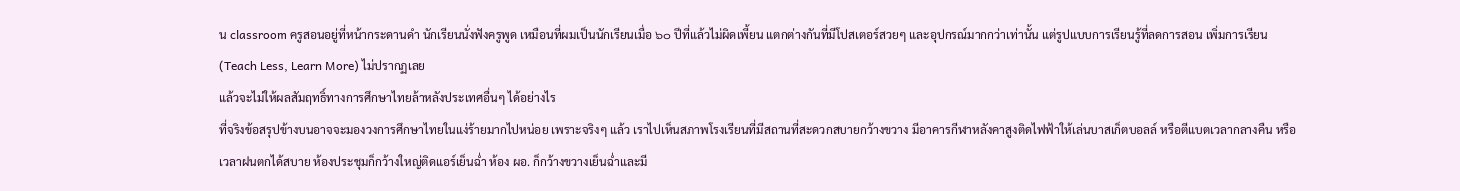น classroom ครูสอนอยู่ที่หน้ากระดานดำ นักเรียนนั่งฟังครูพูด เหมือนที่ผมเป็นนักเรียนเมื่อ ๖๐ ปีที่แล้วไม่ผิดเพี้ยน แตกต่างกันที่มีโปสเตอร์สวยๆ และอุปกรณ์มากกว่าเท่านั้น แต่รูปแบบการเรียนรู้ที่ลดการสอน เพิ่มการเรียน (Teach Less, Learn More) ไม่ปรากฏเลย
แล้วจะไม่ให้ผลสัมฤทธิ์ทางการศึกษาไทยล้าหลังประเทศอื่นๆ ได้อย่างไร
ที่จริงข้อสรุปข้างบนอาจจะมองวงการศึกษาไทยในแง่ร้ายมากไปหน่อย เพราะจริงๆ แล้ว เราไปเห็นสภาพโรงเรียนที่มีสถานที่สะดวกสบายกว้างขวาง มีอาคารกีฬาหลังคาสูงติดไฟฟ้าให้เล่นบาสเก็ตบอลล์ หรือตีแบตเวลากลางคืน หรือเวลาฝนตกได้สบาย ห้องประชุมก็กว้างใหญ่ติดแอร์เย็นฉ่ำ ห้อง ผอ. ก็กว้างขวางเย็นฉ่ำและมี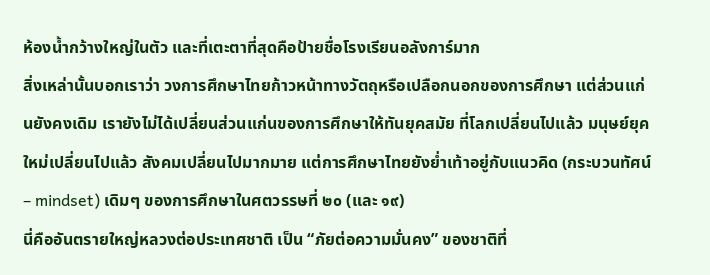ห้องน้ำกว้างใหญ่ในตัว และที่เตะตาที่สุดคือป้ายชื่อโรงเรียนอลังการ์มาก
สิ่งเหล่านั้นบอกเราว่า วงการศึกษาไทยก้าวหน้าทางวัตถุหรือเปลือกนอกของการศึกษา แต่ส่วนแก่นยังคงเดิม เรายังไม่ได้เปลี่ยนส่วนแก่นของการศึกษาให้ทันยุคสมัย ที่โลกเปลี่ยนไปแล้ว มนุษย์ยุคใหม่เปลี่ยนไปแล้ว สังคมเปลี่ยนไปมากมาย แต่การศึกษาไทยยังย่ำเท้าอยู่กับแนวคิด (กระบวนทัศน์ – mindset) เดิมๆ ของการศึกษาในศตวรรษที่ ๒๐ (และ ๑๙)
นี่คืออันตรายใหญ่หลวงต่อประเทศชาติ เป็น “ภัยต่อความมั่นคง” ของชาติที่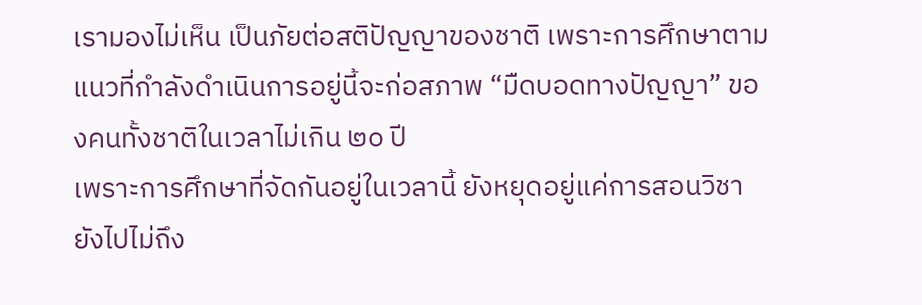เรามองไม่เห็น เป็นภัยต่อสติปัญญาของชาติ เพราะการศึกษาตามแนวที่กำลังดำเนินการอยู่นี้จะก่อสภาพ “มืดบอดทางปัญญา” ของคนทั้งชาติในเวลาไม่เกิน ๒๐ ปี
เพราะการศึกษาที่จัดกันอยู่ในเวลานี้ ยังหยุดอยู่แค่การสอนวิชา ยังไปไม่ถึง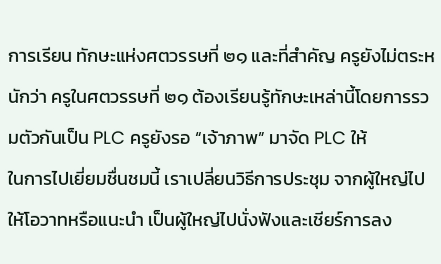การเรียน ทักษะแห่งศตวรรษที่ ๒๑ และที่สำคัญ ครูยังไม่ตระหนักว่า ครูในศตวรรษที่ ๒๑ ต้องเรียนรู้ทักษะเหล่านี้โดยการรวมตัวกันเป็น PLC ครูยังรอ “เจ้าภาพ” มาจัด PLC ให้
ในการไปเยี่ยมชื่นชมนี้ เราเปลี่ยนวิธีการประชุม จากผู้ใหญ่ไปให้โอวาทหรือแนะนำ เป็นผู้ใหญ่ไปนั่งฟังและเชียร์การลง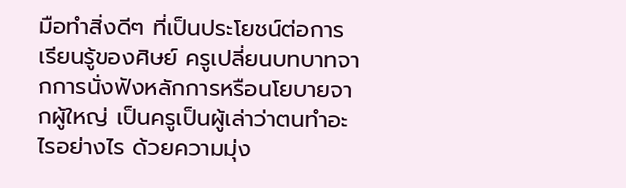มือทำสิ่งดีๆ ที่เป็นประโยชน์ต่อการเรียนรู้ของศิษย์ ครูเปลี่ยนบทบาทจากการนั่งฟังหลักการหรือนโยบายจากผู้ใหญ่ เป็นครูเป็นผู้เล่าว่าตนทำอะไรอย่างไร ด้วยความมุ่ง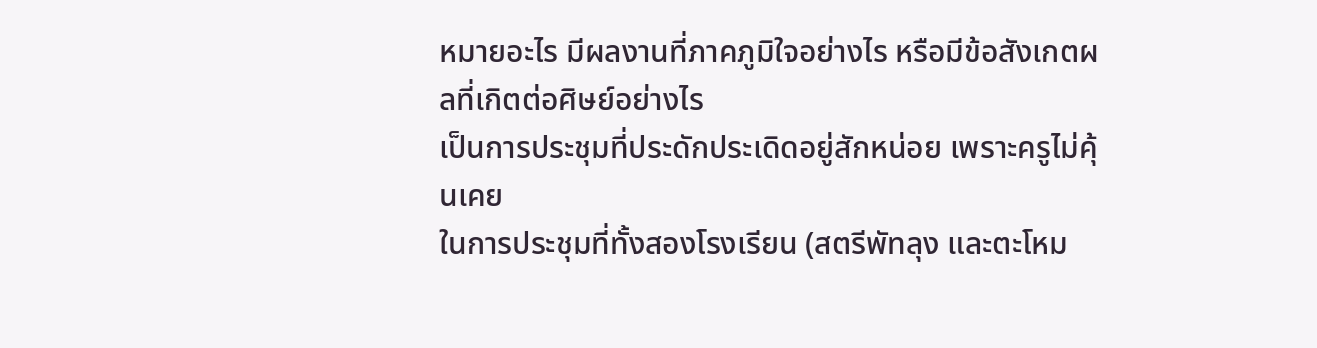หมายอะไร มีผลงานที่ภาคภูมิใจอย่างไร หรือมีข้อสังเกตผลที่เกิตต่อศิษย์อย่างไร
เป็นการประชุมที่ประดักประเดิดอยู่สักหน่อย เพราะครูไม่คุ้นเคย
ในการประชุมที่ทั้งสองโรงเรียน (สตรีพัทลุง และตะโหม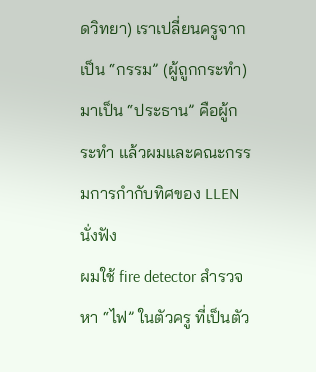ดวิทยา) เราเปลี่ยนครูจากเป็น “กรรม” (ผู้ถูกกระทำ) มาเป็น “ประธาน” คือผู้กระทำ แล้วผมและคณะกรรมการกำกับทิศของ LLEN นั่งฟัง
ผมใช้ fire detector สำรวจหา “ไฟ” ในตัวครู ที่เป็นตัว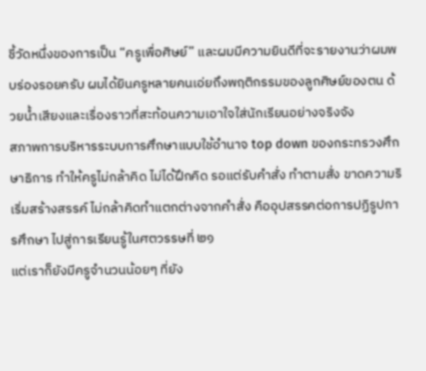ชี้วัดหนึ่งของการเป็น “ครูเพื่อศิษย์” และผมมีความยินดีที่จะรายงานว่าผมพบร่องรอยครับ ผมได้ยินครูหลายคนเอ่ยถึงพฤติกรรมของลูกศิษย์ของตน ด้วยน้ำเสียงและเรื่องราวที่สะท้อนความเอาใจใส่นักเรียนอย่างจริงจัง
สภาพการบริหารระบบการศึกษาแบบใช้อำนาจ top down ของกระทรวงศึกษาธิการ ทำให้ครูไม่กล้าคิด ไม่ได้ฝึกคิด รอแต่รับคำสั่ง ทำตามสั่ง ขาดความริเริ่มสร้างสรรค์ ไม่กล้าคิดทำแตกต่างจากคำสั่ง คืออุปสรรคต่อการปฏิรูปการศึกษา ไปสู่การเรียนรู้ในศตวรรษที่ ๒๑
แต่เราก็ยังมีครูจำนวนน้อยๆ ที่ยัง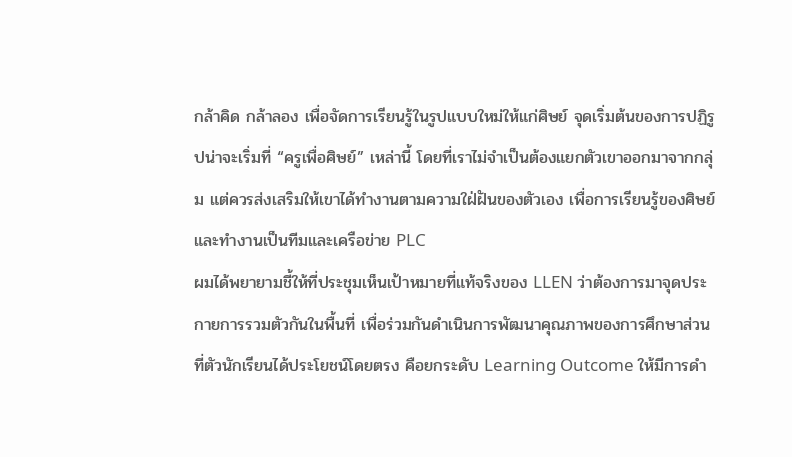กล้าคิด กล้าลอง เพื่อจัดการเรียนรู้ในรูปแบบใหม่ให้แก่ศิษย์ จุดเริ่มต้นของการปฏิรูปน่าจะเริ่มที่ “ครูเพื่อศิษย์” เหล่านี้ โดยที่เราไม่จำเป็นต้องแยกตัวเขาออกมาจากกลุ่ม แต่ควรส่งเสริมให้เขาได้ทำงานตามความใฝ่ฝันของตัวเอง เพื่อการเรียนรู้ของศิษย์ และทำงานเป็นทีมและเครือข่าย PLC
ผมได้พยายามชี้ให้ที่ประชุมเห็นเป้าหมายที่แท้จริงของ LLEN ว่าต้องการมาจุดประกายการรวมตัวกันในพื้นที่ เพื่อร่วมกันดำเนินการพัฒนาคุณภาพของการศึกษาส่วนที่ตัวนักเรียนได้ประโยชน์โดยตรง คือยกระดับ Learning Outcome ให้มีการดำ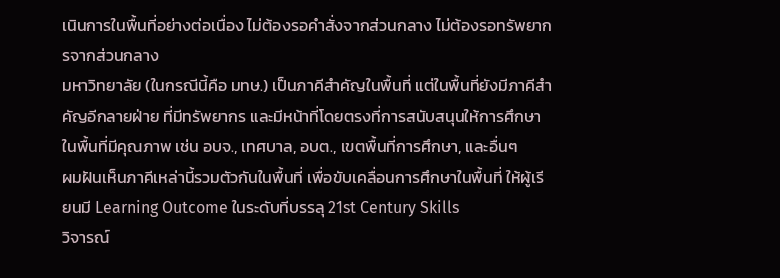เนินการในพื้นที่อย่างต่อเนื่อง ไม่ต้องรอคำสั่งจากส่วนกลาง ไม่ต้องรอทรัพยากรจากส่วนกลาง
มหาวิทยาลัย (ในกรณีนี้คือ มทษ.) เป็นภาคีสำคัญในพื้นที่ แต่ในพื้นที่ยังมีภาคีสำคัญอีกลายฝ่าย ที่มีทรัพยากร และมีหน้าที่โดยตรงที่การสนับสนุนให้การศึกษาในพื้นที่มีคุณภาพ เช่น อบจ., เทศบาล, อบต., เขตพื้นที่การศึกษา, และอื่นๆ
ผมฝันเห็นภาคีเหล่านี้รวมตัวกันในพื้นที่ เพื่อขับเคลื่อนการศึกษาในพื้นที่ ให้ผู้เรียนมี Learning Outcome ในระดับที่บรรลุ 21st Century Skills
วิจารณ์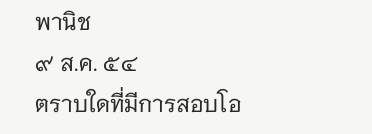พานิช
๙ ส.ค. ๕๔
ตราบใดที่มีการสอบโอ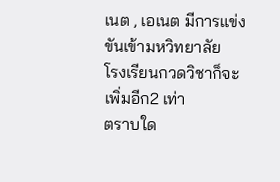เนต , เอเนต มีการแข่งขันเข้ามหวิทยาลัย
โรงเรียนกวดวิชาก็จะเพิ่มอีก2 เท่า
ตราบใด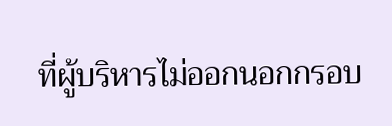ที่ผู้บริหารไม่ออกนอกกรอบ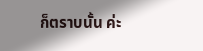ก็ตราบนั้น ค่ะ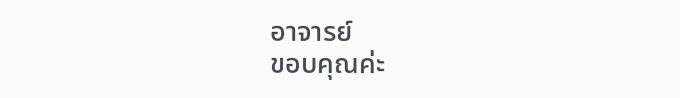อาจารย์
ขอบคุณค่ะ